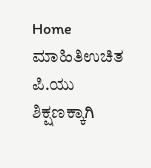Home ಮಾಹಿತಿಉಚಿತ ಪಿ.ಯು ಶಿಕ್ಷಣಕ್ಕಾಗಿ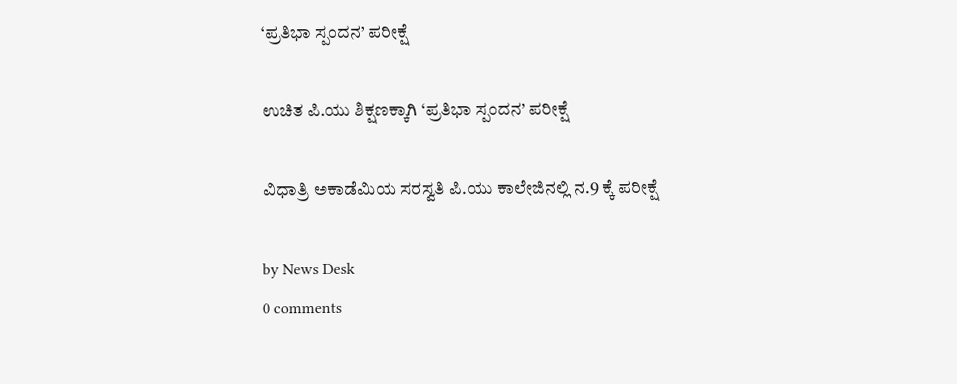‘ಪ್ರತಿಭಾ ಸ್ಪಂದನ’ ಪರೀಕ್ಷೆ

ಉಚಿತ ಪಿ.ಯು ಶಿಕ್ಷಣಕ್ಕಾಗಿ ‘ಪ್ರತಿಭಾ ಸ್ಪಂದನ’ ಪರೀಕ್ಷೆ

ವಿಧಾತ್ರಿ ಅಕಾಡೆಮಿಯ ಸರಸ್ವತಿ ಪಿ.ಯು ಕಾಲೇಜಿನಲ್ಲಿ ನ.9 ಕ್ಕೆ ಪರೀಕ್ಷೆ

by News Desk
0 comments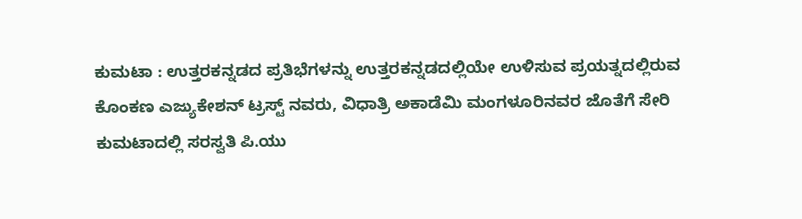ಕುಮಟಾ : ಉತ್ತರಕನ್ನಡದ ಪ್ರತಿಭೆಗಳನ್ನು ಉತ್ತರಕನ್ನಡದಲ್ಲಿಯೇ ಉಳಿಸುವ ಪ್ರಯತ್ನದಲ್ಲಿರುವ ಕೊಂಕಣ ಎಜ್ಯುಕೇಶನ್ ಟ್ರಸ್ಟ್ ನವರು, ವಿಧಾತ್ರಿ ಅಕಾಡೆಮಿ ಮಂಗಳೂರಿನವರ ಜೊತೆಗೆ ಸೇರಿ ಕುಮಟಾದಲ್ಲಿ ಸರಸ್ವತಿ ಪಿ.ಯು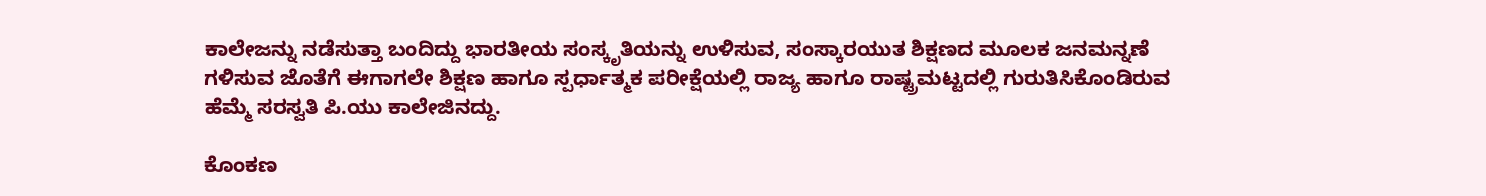ಕಾಲೇಜನ್ನು ನಡೆಸುತ್ತಾ ಬಂದಿದ್ದು ಭಾರತೀಯ ಸಂಸ್ಕೃತಿಯನ್ನು ಉಳಿಸುವ, ಸಂಸ್ಕಾರಯುತ ಶಿಕ್ಷಣದ ಮೂಲಕ ಜನಮನ್ನಣೆ ಗಳಿಸುವ ಜೊತೆಗೆ ಈಗಾಗಲೇ ಶಿಕ್ಷಣ ಹಾಗೂ ಸ್ಪರ್ಧಾತ್ಮಕ ಪರೀಕ್ಷೆಯಲ್ಲಿ ರಾಜ್ಯ ಹಾಗೂ ರಾಷ್ಟ್ರಮಟ್ಟದಲ್ಲಿ ಗುರುತಿಸಿಕೊಂಡಿರುವ ಹೆಮ್ಮೆ ಸರಸ್ವತಿ ಪಿ.ಯು ಕಾಲೇಜಿನದ್ದು.

ಕೊಂಕಣ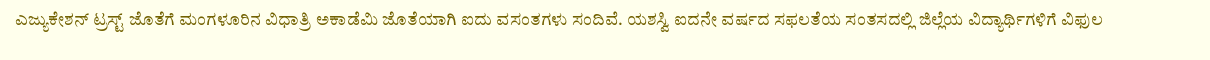ಎಜ್ಯುಕೇಶನ್ ಟ್ರಸ್ಟ್ ಜೊತೆಗೆ ಮಂಗಳೂರಿನ ವಿಧಾತ್ರಿ ಅಕಾಡೆಮಿ ಜೊತೆಯಾಗಿ ಐದು ವಸಂತಗಳು ಸಂದಿವೆ. ಯಶಸ್ವಿ ಐದನೇ ವರ್ಷದ ಸಫಲತೆಯ ಸಂತಸದಲ್ಲಿ ಜಿಲ್ಲೆಯ ವಿದ್ಯಾರ್ಥಿಗಳಿಗೆ ವಿಫುಲ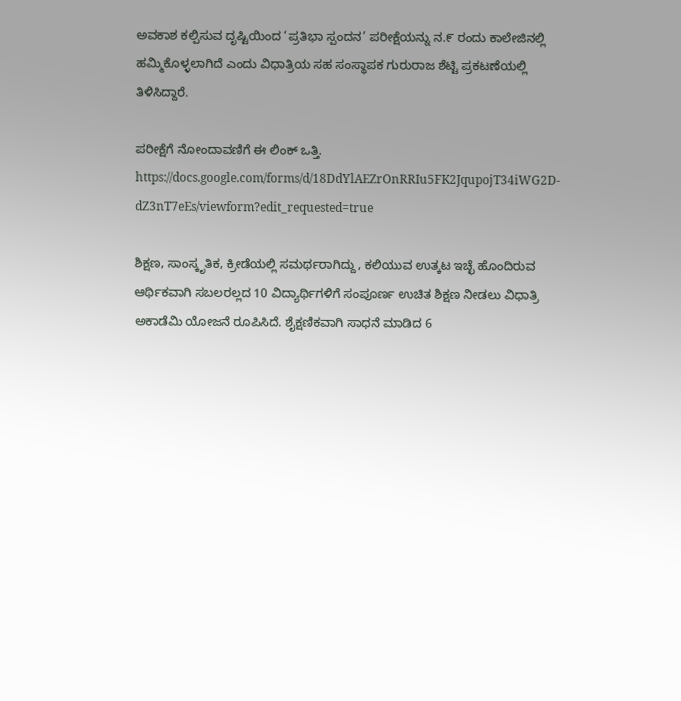ಅವಕಾಶ ಕಲ್ಪಿಸುವ ದೃಷ್ಟಿಯಿಂದ ‘ಪ್ರತಿಭಾ ಸ್ಪಂದನ’ ಪರೀಕ್ಷೆಯನ್ನು ನ.೯ ರಂದು ಕಾಲೇಜಿನಲ್ಲಿ ಹಮ್ಮಿಕೊಳ್ಳಲಾಗಿದೆ ಎಂದು ವಿಧಾತ್ರಿಯ ಸಹ ಸಂಸ್ಥಾಪಕ ಗುರುರಾಜ ಶೆಟ್ಟಿ ಪ್ರಕಟಣೆಯಲ್ಲಿ ತಿಳಿಸಿದ್ದಾರೆ.

ಪರೀಕ್ಷೆಗೆ ನೋಂದಾವಣಿಗೆ ಈ ಲಿಂಕ್ ಒತ್ತಿ. https://docs.google.com/forms/d/18DdYlAEZrOnRRIu5FK2JqupojT34iWG2D-dZ3nT7eEs/viewform?edit_requested=true

ಶಿಕ್ಷಣ, ಸಾಂಸ್ಕೃತಿಕ, ಕ್ರೀಡೆಯಲ್ಲಿ ಸಮರ್ಥರಾಗಿದ್ದು, ಕಲಿಯುವ ಉತ್ಕಟ ಇಚ್ಛೆ ಹೊಂದಿರುವ ಆರ್ಥಿಕವಾಗಿ ಸಬಲರಲ್ಲದ 10 ವಿದ್ಯಾರ್ಥಿಗಳಿಗೆ ಸಂಪೂರ್ಣ ಉಚಿತ ಶಿಕ್ಷಣ ನೀಡಲು ವಿಧಾತ್ರಿ ಅಕಾಡೆಮಿ ಯೋಜನೆ ರೂಪಿಸಿದೆ. ಶೈಕ್ಷಣಿಕವಾಗಿ ಸಾಧನೆ ಮಾಡಿದ 6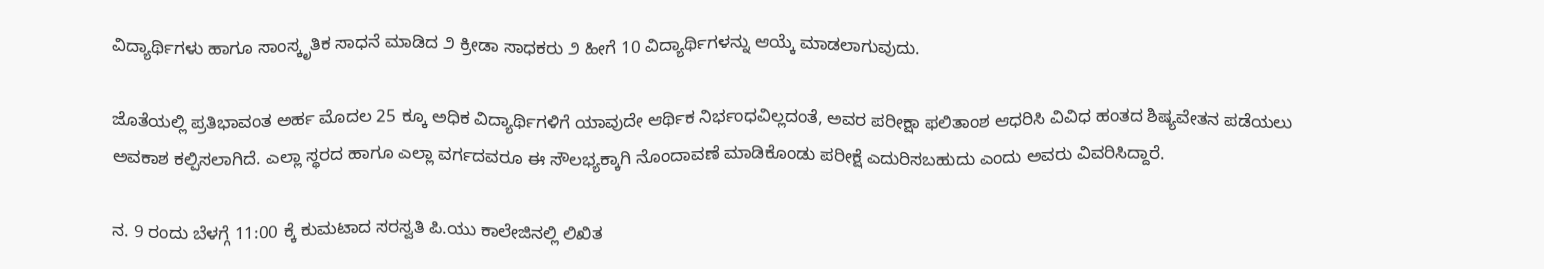ವಿದ್ಯಾರ್ಥಿಗಳು ಹಾಗೂ ಸಾಂಸ್ಕೃತಿಕ ಸಾಧನೆ ಮಾಡಿದ ೨ ಕ್ರೀಡಾ ಸಾಧಕರು ೨ ಹೀಗೆ 10 ವಿದ್ಯಾರ್ಥಿಗಳನ್ನು ಆಯ್ಕೆ ಮಾಡಲಾಗುವುದು.

ಜೊತೆಯಲ್ಲಿ ಪ್ರತಿಭಾವಂತ ಅರ್ಹ ಮೊದಲ 25 ಕ್ಕೂ ಅಧಿಕ ವಿದ್ಯಾರ್ಥಿಗಳಿಗೆ ಯಾವುದೇ ಆರ್ಥಿಕ ನಿರ್ಭಂಧವಿಲ್ಲದಂತೆ, ಅವರ ಪರೀಕ್ಷಾ ಫಲಿತಾಂಶ ಆಧರಿಸಿ ವಿವಿಧ ಹಂತದ ಶಿಷ್ಯವೇತನ ಪಡೆಯಲು ಅವಕಾಶ ಕಲ್ಪಿಸಲಾಗಿದೆ. ಎಲ್ಲಾ ಸ್ಥರದ ಹಾಗೂ ಎಲ್ಲಾ ವರ್ಗದವರೂ ಈ ಸೌಲಭ್ಯಕ್ಕಾಗಿ ನೊಂದಾವಣೆ ಮಾಡಿಕೊಂಡು ಪರೀಕ್ಷೆ ಎದುರಿಸಬಹುದು ಎಂದು ಅವರು ವಿವರಿಸಿದ್ದಾರೆ.

ನ. 9 ರಂದು ಬೆಳಗ್ಗೆ 11:00 ಕ್ಕೆ ಕುಮಟಾದ ಸರಸ್ವತಿ ಪಿ.ಯು ಕಾಲೇಜಿನಲ್ಲಿ ಲಿಖಿತ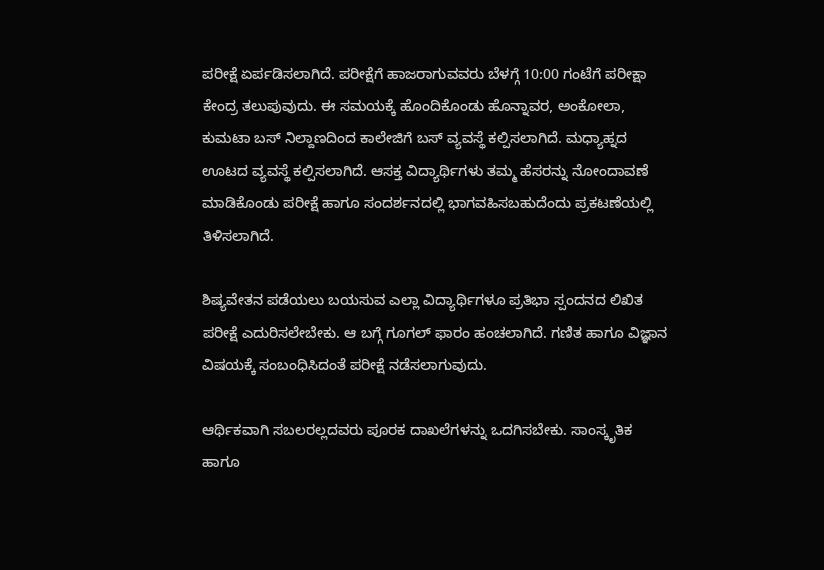ಪರೀಕ್ಷೆ ಏರ್ಪಡಿಸಲಾಗಿದೆ. ಪರೀಕ್ಷೆಗೆ ಹಾಜರಾಗುವವರು ಬೆಳಗ್ಗೆ 10:00 ಗಂಟೆಗೆ ಪರೀಕ್ಷಾ ಕೇಂದ್ರ ತಲುಪುವುದು. ಈ ಸಮಯಕ್ಕೆ ಹೊಂದಿಕೊಂಡು ಹೊನ್ನಾವರ, ಅಂಕೋಲಾ, ಕುಮಟಾ ಬಸ್ ನಿಲ್ದಾಣದಿಂದ ಕಾಲೇಜಿಗೆ ಬಸ್ ವ್ಯವಸ್ಥೆ ಕಲ್ಪಿಸಲಾಗಿದೆ. ಮಧ್ಯಾಹ್ನದ ಊಟದ ವ್ಯವಸ್ಥೆ ಕಲ್ಪಿಸಲಾಗಿದೆ. ಆಸಕ್ತ ವಿದ್ಯಾರ್ಥಿಗಳು ತಮ್ಮ ಹೆಸರನ್ನು ನೋಂದಾವಣೆ ಮಾಡಿಕೊಂಡು ಪರೀಕ್ಷೆ ಹಾಗೂ ಸಂದರ್ಶನದಲ್ಲಿ ಭಾಗವಹಿಸಬಹುದೆಂದು ಪ್ರಕಟಣೆಯಲ್ಲಿ ತಿಳಿಸಲಾಗಿದೆ.

ಶಿಷ್ಯವೇತನ ಪಡೆಯಲು ಬಯಸುವ ಎಲ್ಲಾ ವಿದ್ಯಾರ್ಥಿಗಳೂ ಪ್ರತಿಭಾ ಸ್ಪಂದನದ ಲಿಖಿತ ಪರೀಕ್ಷೆ ಎದುರಿಸಲೇಬೇಕು. ಆ ಬಗ್ಗೆ ಗೂಗಲ್ ಫಾರಂ ಹಂಚಲಾಗಿದೆ. ಗಣಿತ ಹಾಗೂ ವಿಜ್ಞಾನ ವಿಷಯಕ್ಕೆ ಸಂಬಂಧಿಸಿದಂತೆ ಪರೀಕ್ಷೆ ನಡೆಸಲಾಗುವುದು.

ಆರ್ಥಿಕವಾಗಿ ಸಬಲರಲ್ಲದವರು ಪೂರಕ ದಾಖಲೆಗಳನ್ನು ಒದಗಿಸಬೇಕು. ಸಾಂಸ್ಕೃತಿಕ ಹಾಗೂ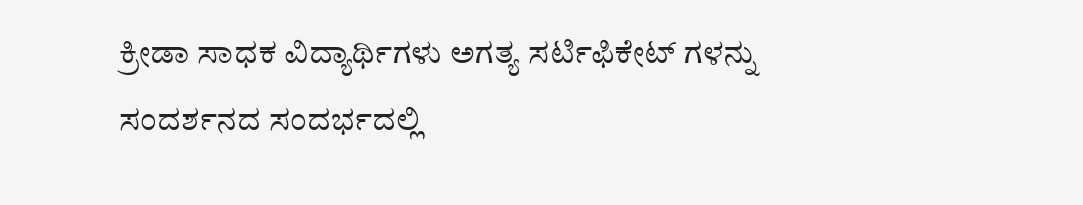ಕ್ರೀಡಾ ಸಾಧಕ ವಿದ್ಯಾರ್ಥಿಗಳು ಅಗತ್ಯ ಸರ್ಟಿಫಿಕೇಟ್ ಗಳನ್ನು ಸಂದರ್ಶನದ ಸಂದರ್ಭದಲ್ಲಿ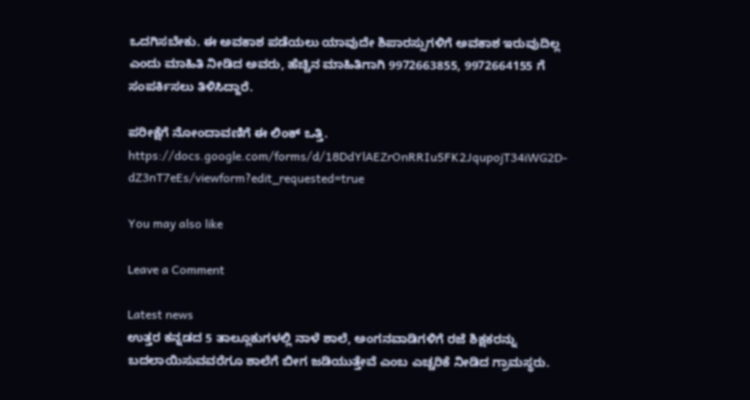ಒದಗಿಸಬೇಕು. ಈ ಅವಕಾಶ ಪಡೆಯಲು ಯಾವುದೇ ಶಿಪಾರಸ್ಸುಗಳಿಗೆ ಅವಕಾಶ ಇರುವುದಿಲ್ಲ ಎಂದು ಮಾಹಿತಿ ನೀಡಿದ ಅವರು, ಹೆಚ್ಚಿನ ಮಾಹಿತಿಗಾಗಿ 9972663855, 9972664155 ಗೆ ಸಂಪರ್ಕಿಸಲು ತಿಳಿಸಿದ್ದಾರೆ.

ಪರೀಕ್ಷೆಗೆ ನೋಂದಾವಣಿಗೆ ಈ ಲಿಂಕ್ ಒತ್ತಿ. https://docs.google.com/forms/d/18DdYlAEZrOnRRIu5FK2JqupojT34iWG2D-dZ3nT7eEs/viewform?edit_requested=true

You may also like

Leave a Comment

Latest news
ಉತ್ತರ ಕನ್ನಡದ 5 ತಾಲ್ಲೂಕುಗಳಲ್ಲಿ ನಾಳೆ ಶಾಲೆ, ಅಂಗನವಾಡಿಗಳಿಗೆ ರಜೆ ಶಿಕ್ಷಕರನ್ನು ಬದಲಾಯಿಸುವವರೆಗೂ ಶಾಲೆಗೆ ಬೀಗ ಜಡಿಯುತ್ತೇವೆ ಎಂಬ ಎಚ್ಚರಿಕೆ ನೀಡಿದ ಗ್ರಾಮಸ್ಥರು.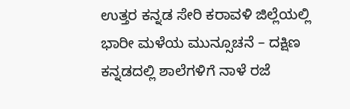ಉತ್ತರ ಕನ್ನಡ ಸೇರಿ ಕರಾವಳಿ ಜಿಲ್ಲೆಯಲ್ಲಿ ಭಾರೀ ಮಳೆಯ ಮುನ್ಸೂಚನೆ – ದಕ್ಷಿಣ ಕನ್ನಡದಲ್ಲಿ ಶಾಲೆಗಳಿಗೆ ನಾಳೆ ರಜೆ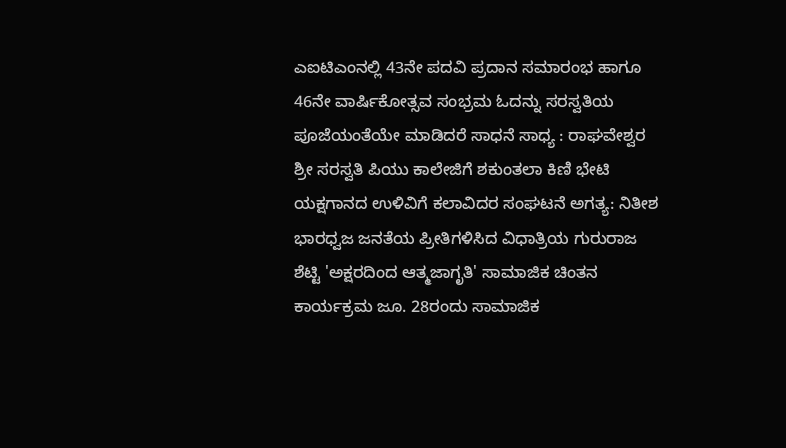ಎಐಟಿಎಂನಲ್ಲಿ 43ನೇ ಪದವಿ ಪ್ರದಾನ ಸಮಾರಂಭ ಹಾಗೂ 46ನೇ ವಾರ್ಷಿಕೋತ್ಸವ ಸಂಭ್ರಮ ಓದನ್ನು ಸರಸ್ವತಿಯ ಪೂಜೆಯಂತೆಯೇ ಮಾಡಿದರೆ ಸಾಧನೆ ಸಾಧ್ಯ : ರಾಘವೇಶ್ವರ ಶ್ರೀ ಸರಸ್ವತಿ ಪಿಯು ಕಾಲೇಜಿಗೆ ಶಕುಂತಲಾ ಕಿಣಿ ಭೇಟಿ ಯಕ್ಷಗಾನದ ಉಳಿವಿಗೆ ಕಲಾವಿದರ ಸಂಘಟನೆ ಅಗತ್ಯ: ನಿತೀಶ ಭಾರಧ್ವಜ ಜನತೆಯ ಪ್ರೀತಿಗಳಿಸಿದ ವಿಧಾತ್ರಿಯ ಗುರುರಾಜ ಶೆಟ್ಟಿ 'ಅಕ್ಷರದಿಂದ ಆತ್ಮಜಾಗೃತಿ' ಸಾಮಾಜಿಕ ಚಿಂತನ ಕಾರ್ಯಕ್ರಮ ಜೂ. 28ರಂದು ಸಾಮಾಜಿಕ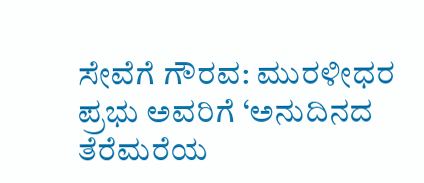ಸೇವೆಗೆ ಗೌರವ: ಮುರಳೀಧರ ಪ್ರಭು ಅವರಿಗೆ ‘ಅನುದಿನದ ತೆರೆಮರೆಯ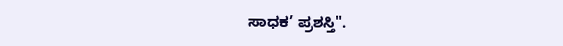ಸಾಧಕ’ ಪ್ರಶಸ್ತಿ".